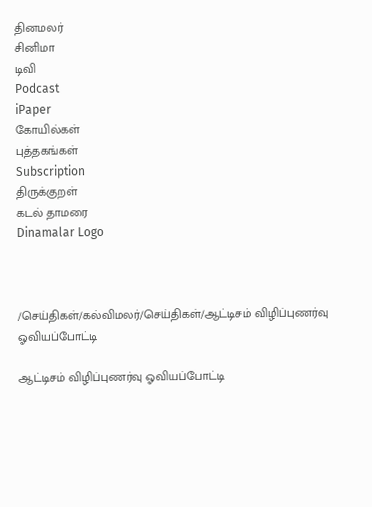தினமலர்
சினிமா
டிவி
Podcast
iPaper
கோயில்கள்
புத்தகங்கள்
Subscription
திருக்குறள்
கடல் தாமரை
Dinamalar Logo



/செய்திகள்/கல்விமலர்/செய்திகள்/ஆட்டிசம் விழிப்புணர்வு ஓவியப்போட்டி

ஆட்டிசம் விழிப்புணர்வு ஓவியப்போட்டி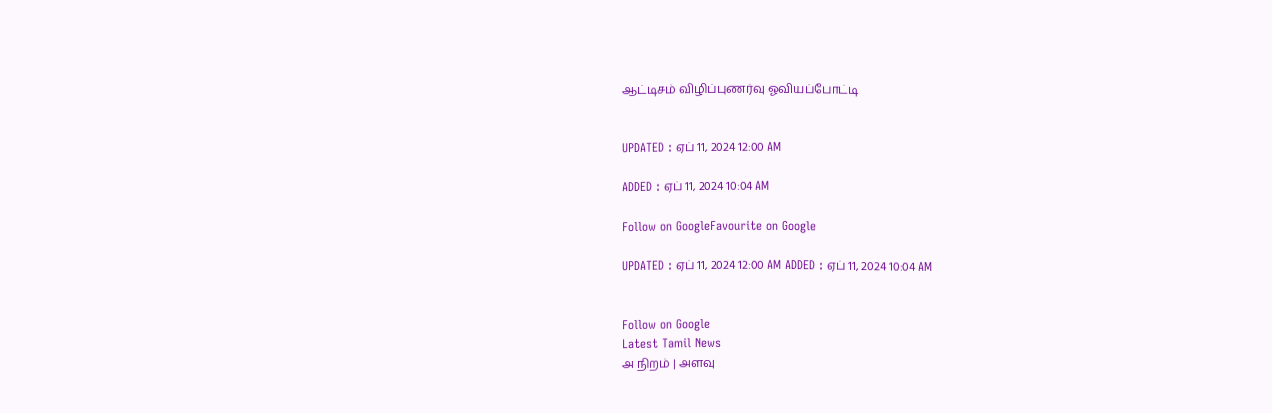ஆட்டிசம் விழிப்புணர்வு ஓவியப்போட்டி


UPDATED : ஏப் 11, 2024 12:00 AM

ADDED : ஏப் 11, 2024 10:04 AM

Follow on GoogleFavourite on Google

UPDATED : ஏப் 11, 2024 12:00 AM ADDED : ஏப் 11, 2024 10:04 AM


Follow on Google
Latest Tamil News
அ நிறம் | அளவு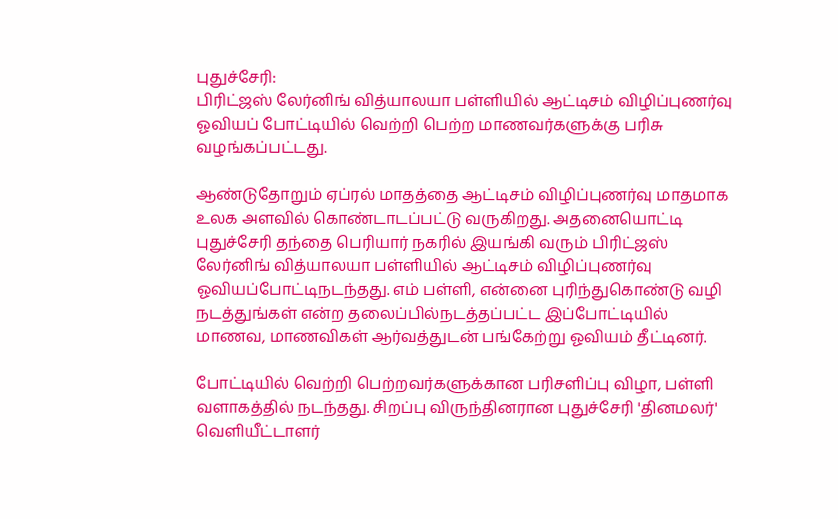புதுச்சேரி:
பிரிட்ஜஸ் லேர்னிங் வித்யாலயா பள்ளியில் ஆட்டிசம் விழிப்புணர்வு ஓவியப் போட்டியில் வெற்றி பெற்ற மாணவர்களுக்கு பரிசு வழங்கப்பட்டது.

ஆண்டுதோறும் ஏப்ரல் மாதத்தை ஆட்டிசம் விழிப்புணர்வு மாதமாக உலக அளவில் கொண்டாடப்பட்டு வருகிறது. அதனையொட்டி புதுச்சேரி தந்தை பெரியார் நகரில் இயங்கி வரும் பிரிட்ஜஸ் லேர்னிங் வித்யாலயா பள்ளியில் ஆட்டிசம் விழிப்புணர்வு ஓவியப்போட்டிநடந்தது. எம் பள்ளி, என்னை புரிந்துகொண்டு வழி நடத்துங்கள் என்ற தலைப்பில்நடத்தப்பட்ட இப்போட்டியில் மாணவ, மாணவிகள் ஆர்வத்துடன் பங்கேற்று ஓவியம் தீட்டினர்.

போட்டியில் வெற்றி பெற்றவர்களுக்கான பரிசளிப்பு விழா, பள்ளி வளாகத்தில் நடந்தது. சிறப்பு விருந்தினரான புதுச்சேரி 'தினமலர்' வெளியீட்டாளர்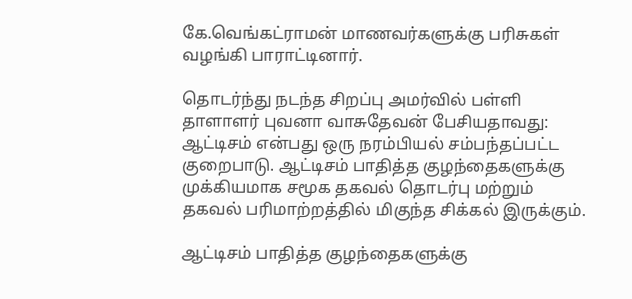கே.வெங்கட்ராமன் மாணவர்களுக்கு பரிசுகள் வழங்கி பாராட்டினார்.

தொடர்ந்து நடந்த சிறப்பு அமர்வில் பள்ளி தாளாளர் புவனா வாசுதேவன் பேசியதாவது:
ஆட்டிசம் என்பது ஒரு நரம்பியல் சம்பந்தப்பட்ட குறைபாடு. ஆட்டிசம் பாதித்த குழந்தைகளுக்கு முக்கியமாக சமூக தகவல் தொடர்பு மற்றும் தகவல் பரிமாற்றத்தில் மிகுந்த சிக்கல் இருக்கும்.

ஆட்டிசம் பாதித்த குழந்தைகளுக்கு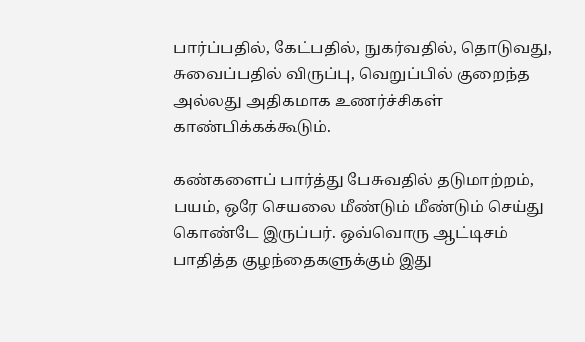பார்ப்பதில், கேட்பதில், நுகர்வதில், தொடுவது, சுவைப்பதில் விருப்பு, வெறுப்பில் குறைந்த அல்லது அதிகமாக உணர்ச்சிகள் காண்பிக்கக்கூடும்.

கண்களைப் பார்த்து பேசுவதில் தடுமாற்றம், பயம், ஒரே செயலை மீண்டும் மீண்டும் செய்து கொண்டே இருப்பர். ஒவ்வொரு ஆட்டிசம் பாதித்த குழந்தைகளுக்கும் இது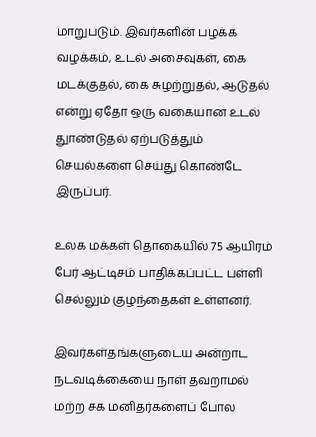மாறுபடும். இவர்களின் பழக்க வழக்கம், உடல் அசைவுகள், கை மடக்குதல், கை சுழற்றுதல், ஆடுதல் என்று ஏதோ ஒரு வகையான உடல் துாண்டுதல் ஏற்படுத்தும் செயல்களை செய்து கொண்டே இருப்பர்.

உலக மக்கள் தொகையில் 75 ஆயிரம் பேர் ஆட்டிசம் பாதிக்கப்பட்ட பள்ளி செல்லும் குழந்தைகள் உள்ளனர்.

இவர்கள்தங்களுடைய அன்றாட நடவடிக்கையை நாள் தவறாமல் மற்ற சக மனிதர்களைப் போல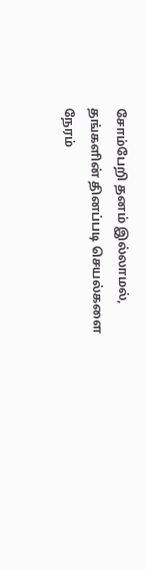சோம்பேறி தனம் இல்லாமல், தங்களின் தினப்படி செயல்களை நேரம்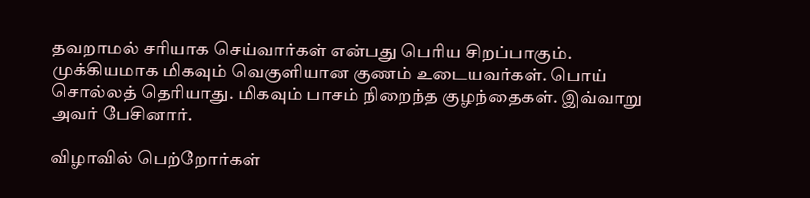தவறாமல் சரியாக செய்வார்கள் என்பது பெரிய சிறப்பாகும். முக்கியமாக மிகவும் வெகுளியான குணம் உடையவர்கள். பொய் சொல்லத் தெரியாது. மிகவும் பாசம் நிறைந்த குழந்தைகள். இவ்வாறு அவர் பேசினார்.

விழாவில் பெற்றோர்கள்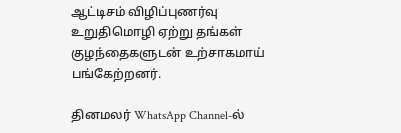ஆட்டிசம் விழிப்புணர்வு உறுதிமொழி ஏற்று தங்கள் குழந்தைகளுடன் உற்சாகமாய் பங்கேற்றனர்.

தினமலர் WhatsApp Channel-ல்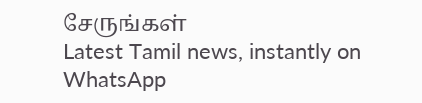சேருங்கள்
Latest Tamil news, instantly on WhatsApp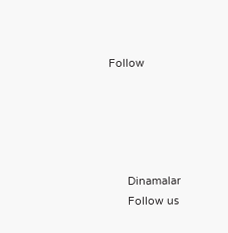Follow





      Dinamalar
      Follow us